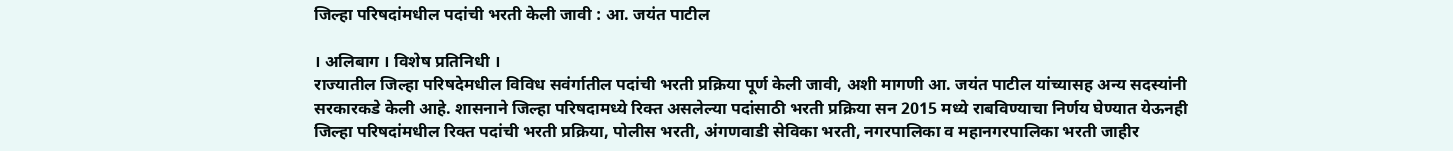जिल्हा परिषदांमधील पदांची भरती केली जावी : आ. जयंत पाटील

। अलिबाग । विशेष प्रतिनिधी ।
राज्यातील जिल्हा परिषदेमधील विविध सवंर्गातील पदांची भरती प्रक्रिया पूर्ण केली जावी, अशी मागणी आ. जयंत पाटील यांच्यासह अन्य सदस्यांनी सरकारकडे केली आहे. शासनाने जिल्हा परिषदामध्ये रिक्त असलेल्या पदांसाठी भरती प्रक्रिया सन 2015 मध्ये राबविण्याचा निर्णय घेण्यात येऊनही जिल्हा परिषदांमधील रिक्त पदांची भरती प्रक्रिया, पोलीस भरती, अंगणवाडी सेविका भरती, नगरपालिका व महानगरपालिका भरती जाहीर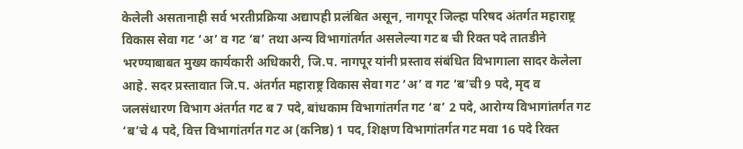केलेली असतानाही सर्व भरतीप्रक्रिया अद्यापही प्रलंबित असून, नागपूर जिल्हा परिषद अंतर्गत महाराष्ट्र विकास सेवा गट ‘अ’ व गट ‘ब’ तथा अन्य विभागांतर्गत असलेल्या गट ब ची रिक्त पदे तातडीने भरण्याबाबत मुख्य कार्यकारी अधिकारी, जि.प. नागपूर यांनी प्रस्ताव संबंधित विभागाला सादर केलेला आहे. सदर प्रस्तावात जि.प. अंतर्गत महाराष्ट्र विकास सेवा गट ‘अ’ व गट ‘ब’ची 9 पदे, मृद व जलसंधारण विभाग अंतर्गत गट ब 7 पदे, बांधकाम विभागांतर्गत गट ‘ब’ 2 पदे, आरोग्य विभागांतर्गत गट ‘ब’चे 4 पदे, वित्त विभागांतर्गत गट अ (कनिष्ठ) 1 पद, शिक्षण विभागांतर्गत गट मवा 16 पदे रिक्त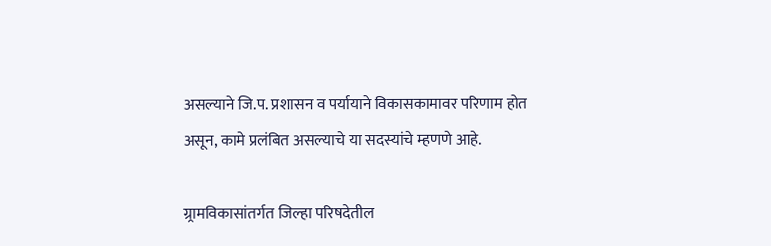असल्याने जि.प. प्रशासन व पर्यायाने विकासकामावर परिणाम होत असून, कामे प्रलंबित असल्याचे या सदस्यांचे म्हणणे आहे.

ग्र्रामविकासांतर्गत जिल्हा परिषदेतील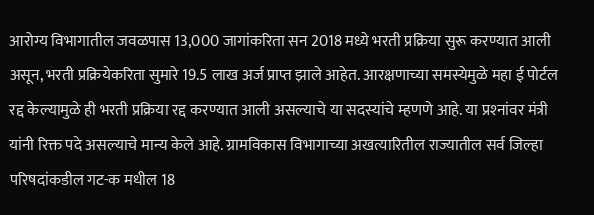आरोग्य विभागातील जवळपास 13,000 जागांकरिता सन 2018 मध्ये भरती प्रक्रिया सुरू करण्यात आली असून, भरती प्रक्रियेकरिता सुमारे 19.5 लाख अर्ज प्राप्त झाले आहेत. आरक्षणाच्या समस्येमुळे महा ई पोर्टल रद्द केल्यामुळे ही भरती प्रक्रिया रद्द करण्यात आली असल्याचे या सदस्यांचे म्हणणे आहे. या प्रश्‍नांवर मंत्री यांनी रिक्त पदे असल्याचे मान्य केले आहे. ग्रामविकास विभागाच्या अखत्यारितील राज्यातील सर्व जिल्हा परिषदांकडील गट-क मधील 18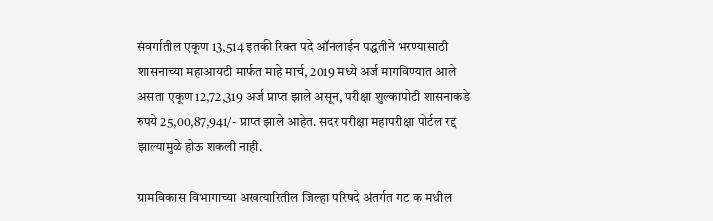संवर्गातील एकूण 13,514 इतकी रिक्त पदे ऑनलाईन पद्धतीने भरण्यासाठी शासनाच्या महाआयटी मार्फत माहे मार्च, 2019 मध्ये अर्ज मागविण्यात आले असता एकूण 12,72,319 अर्ज प्राप्त झाले असून, परीक्षा शुल्कापोटी शासनाकडे रुपये 25,00,87,941/- प्राप्त झाले आहेत. सदर परीक्षा महापरीक्षा पोर्टल रद्द झाल्यामुळे होऊ शकली नाही.

ग्रामविकास विभागाच्या अखत्यारितील जिल्हा परिषदे अंतर्गत गट क मधील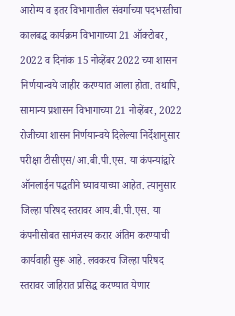आरोग्य व इतर विभागातील संवर्गाच्या पदभरतीचा कालबद्ध कार्यक्रम विभागाच्या 21 ऑक्टोबर, 2022 व दिनांक 15 नोव्हेंबर 2022 च्या शासन निर्णयान्वये जाहीर करण्यात आला होता. तथापि, सामान्य प्रशासन विभागाच्या 21 नोव्हेंबर, 2022 रोजीच्या शासन निर्णयान्वये दिलेल्या निर्देशानुसार परीक्षा टीसीएस/आ.बी.पी.एस. या कंपन्यांद्वारे ऑनलाईन पद्धतीने घ्यावयाच्या आहेत. त्यानुसार जिल्हा परिषद स्तरावर आय.बी.पी.एस. या कंपनीसोबत सामंजस्य करार अंतिम करण्याची कार्यवाही सुरू आहे. लवकरच जिल्हा परिषद स्तरावर जाहिरात प्रसिद्ध करण्यात येणार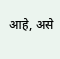आहे, असे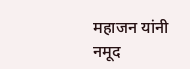महाजन यांनी नमूद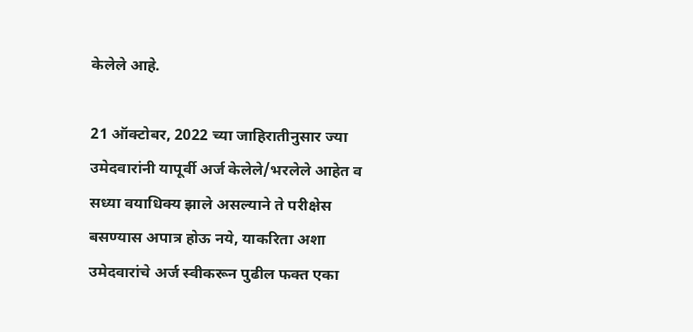केलेले आहे.

21 ऑक्टोबर, 2022 च्या जाहिरातीनुसार ज्या उमेदवारांनी यापूर्वी अर्ज केलेले/भरलेले आहेत व सध्या वयाधिक्य झाले असल्याने ते परीक्षेस बसण्यास अपात्र होऊ नये, याकरिता अशा उमेदवारांचे अर्ज स्वीकरून पुढील फक्त एका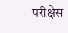परीक्षेस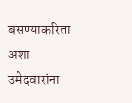बसण्याकरिता अशा उमेदवारांना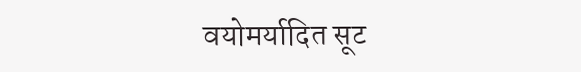वयोमर्यादित सूट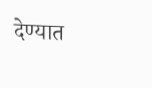देण्यात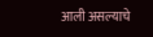आली असल्याचे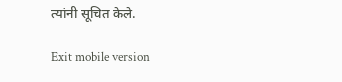त्यांनी सूचित केले.

Exit mobile version